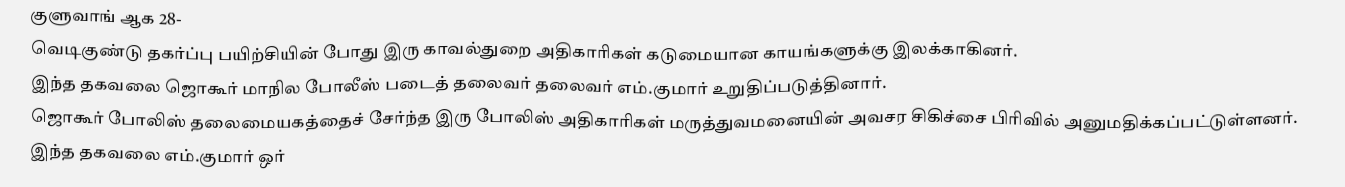குளுவாங் ஆக 28-
வெடிகுண்டு தகர்ப்பு பயிற்சியின் போது இரு காவல்துறை அதிகாரிகள் கடுமையான காயங்களுக்கு இலக்காகினர்.
இந்த தகவலை ஜொகூர் மாநில போலீஸ் படைத் தலைவர் தலைவர் எம்.குமார் உறுதிப்படுத்தினார்.
ஜொகூர் போலிஸ் தலைமையகத்தைச் சேர்ந்த இரு போலிஸ் அதிகாரிகள் மருத்துவமனையின் அவசர சிகிச்சை பிரிவில் அனுமதிக்கப்பட்டுள்ளனர்.
இந்த தகவலை எம்.குமார் ஒர்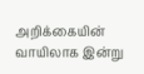அறிக்கையின் வாயிலாக இன்று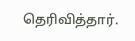தெரிவித்தார்.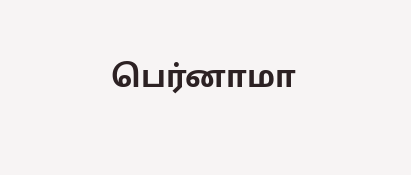பெர்னாமா